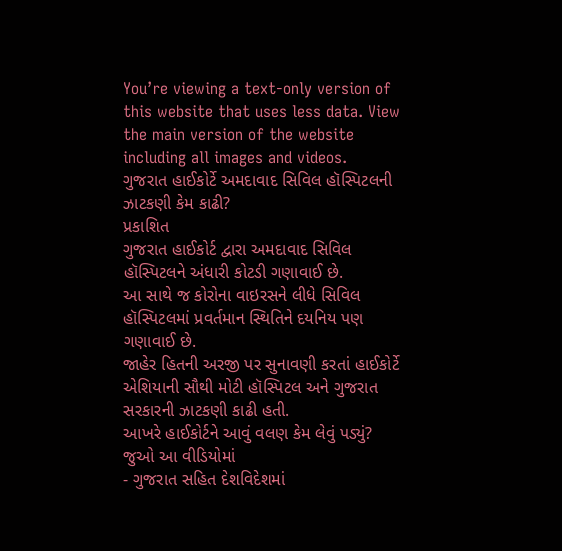You’re viewing a text-only version of this website that uses less data. View the main version of the website including all images and videos.
ગુજરાત હાઈકોર્ટે અમદાવાદ સિવિલ હૉસ્પિટલની ઝાટકણી કેમ કાઢી?
પ્રકાશિત
ગુજરાત હાઈકોર્ટ દ્વારા અમદાવાદ સિવિલ હૉસ્પિટલને અંધારી કોટડી ગણાવાઈ છે.
આ સાથે જ કોરોના વાઇરસને લીધે સિવિલ હૉસ્પિટલમાં પ્રવર્તમાન સ્થિતિને દયનિય પણ ગણાવાઈ છે.
જાહેર હિતની અરજી પર સુનાવણી કરતાં હાઈકોર્ટે એશિયાની સૌથી મોટી હૉસ્પિટલ અને ગુજરાત સરકારની ઝાટકણી કાઢી હતી.
આખરે હાઈકોર્ટને આવું વલણ કેમ લેવું પડ્યું? જુઓ આ વીડિયોમાં
- ગુજરાત સહિત દેશવિદેશમાં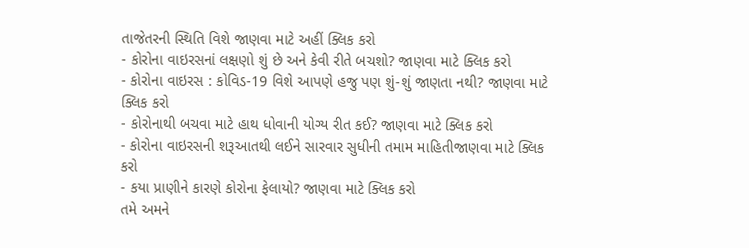તાજેતરની સ્થિતિ વિશે જાણવા માટે અહીં ક્લિક કરો
- કોરોના વાઇરસનાં લક્ષણો શું છે અને કેવી રીતે બચશો? જાણવા માટે ક્લિક કરો
- કોરોના વાઇરસ : કોવિડ-19 વિશે આપણે હજુ પણ શું-શું જાણતા નથી? જાણવા માટે ક્લિક કરો
- કોરોનાથી બચવા માટે હાથ ધોવાની યોગ્ય રીત કઈ? જાણવા માટે ક્લિક કરો
- કોરોના વાઇરસની શરૂઆતથી લઈને સારવાર સુધીની તમામ માહિતીજાણવા માટે ક્લિક કરો
- કયા પ્રાણીને કારણે કોરોના ફેલાયો? જાણવા માટે ક્લિક કરો
તમે અમને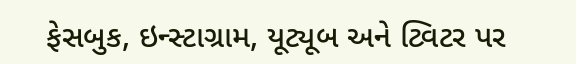ફેસબુક, ઇન્સ્ટાગ્રામ, યૂટ્યૂબ અને ટ્વિટર પર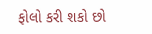ફોલો કરી શકો છો